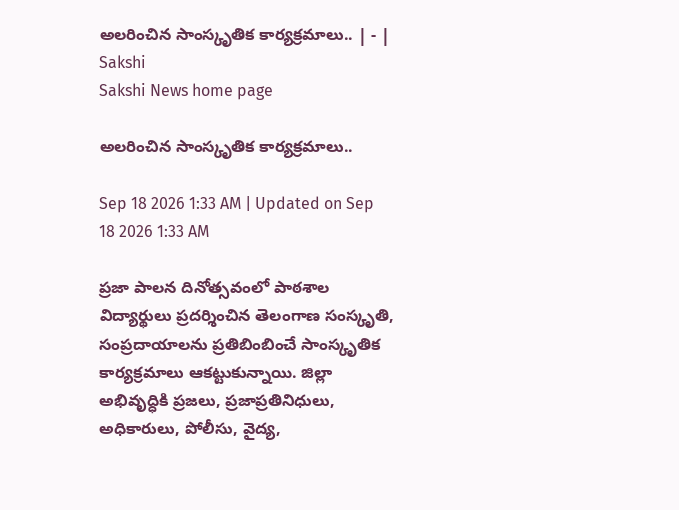అలరించిన సాంస్కృతిక కార్యక్రమాలు.. | - | Sakshi
Sakshi News home page

అలరించిన సాంస్కృతిక కార్యక్రమాలు..

Sep 18 2026 1:33 AM | Updated on Sep 18 2026 1:33 AM

ప్రజా పాలన దినోత్సవంలో పాఠశాల విద్యార్థులు ప్రదర్శించిన తెలంగాణ సంస్కృతి, సంప్రదాయాలను ప్రతిబింబించే సాంస్కృతిక కార్యక్రమాలు ఆకట్టుకున్నాయి. జిల్లా అభివృద్ధికి ప్రజలు, ప్రజాప్రతినిధులు, అధికారులు, పోలీసు, వైద్య,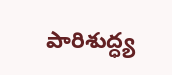పారిశుద్ధ్య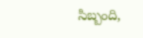సిబ్బంది,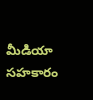మీడియా సహకారం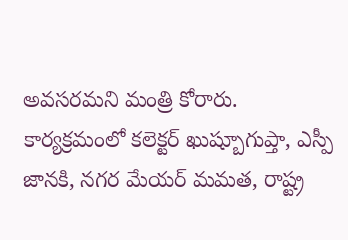అవసరమని మంత్రి కోరారు. కార్యక్రమంలో కలెక్టర్‌ ఖుష్బూగుప్తా, ఎస్పీ జానకి, నగర మేయర్‌ మమత, రాష్ట్ర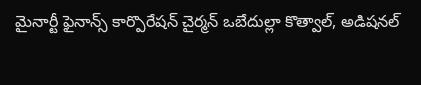మైనార్టీ ఫైనాన్స్‌ కార్పొరేషన్‌ చైర్మన్‌ ఒబేదుల్లా కొత్వాల్‌, అడిషనల్‌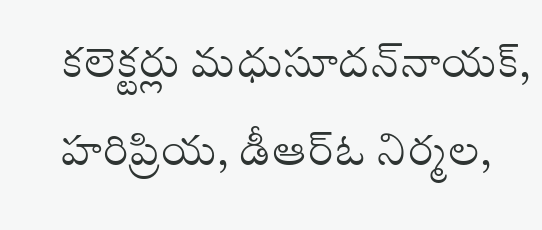కలెక్టర్లు మధుసూదన్‌నాయక్‌, హరిప్రియ, డీఆర్‌ఓ నిర్మల,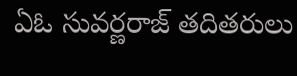ఏఓ సువర్ణరాజ్‌ తదితరులు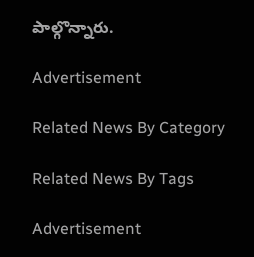పాల్గొన్నారు.

Advertisement

Related News By Category

Related News By Tags

Advertisement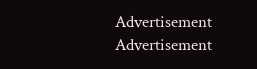Advertisement
Advertisement